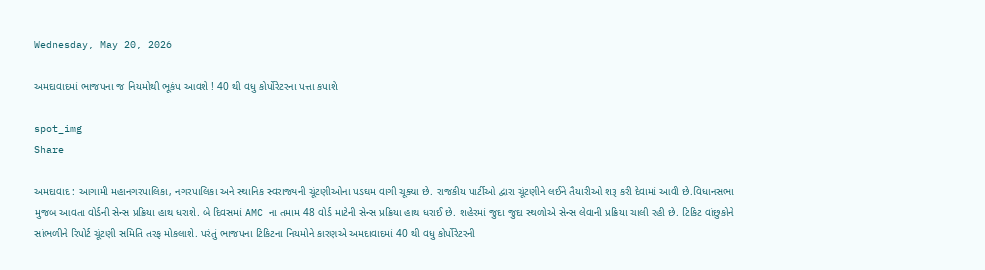Wednesday, May 20, 2026

અમદાવાદમાં ભાજપના જ નિયમોથી ભૂકંપ આવશે ! 40 થી વધુ કોર્પોરેટરના પત્તા કપાશે

spot_img
Share

અમદાવાદ : આગામી મહાનગરપાલિકા, નગરપાલિકા અને સ્થાનિક સ્વરાજ્યની ચૂંટણીઓના પડઘમ વાગી ચૂક્યા છે. રાજકીય પાર્ટીઓ દ્વારા ચૂંટણીને લઈને તૈયારીઓ શરૂ કરી દેવામાં આવી છે.વિધાનસભા મુજબ આવતા વોર્ડની સેન્સ પ્રક્રિયા હાથ ધરાશે. બે દિવસમાં AMC ના તમામ 48 વોર્ડ માટેની સેન્સ પ્રક્રિયા હાથ ધરાઈ છે. શહેરમાં જુદા જુદા સ્થળોએ સેન્સ લેવાની પ્રક્રિયા ચાલી રહી છે. ટિકિટ વાંછુકોને સાંભળીને રિપોર્ટ ચૂંટણી સમિતિ તરફ મોકલાશે. પરંતું ભાજપના ટિકિટના નિયમોને કારણએ અમદાવાદમાં 40 થી વધુ કોર્પોરેટરની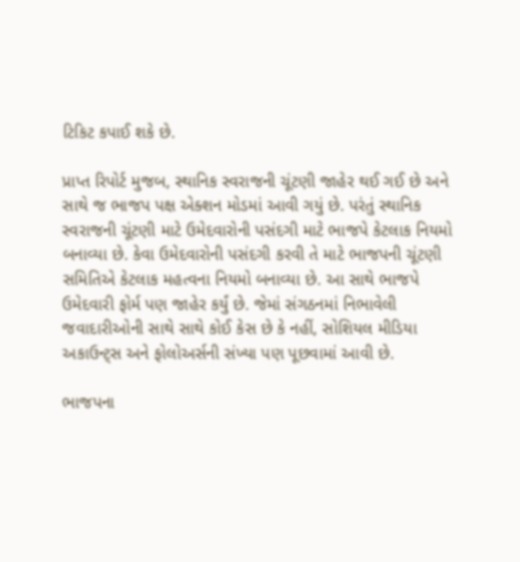ટિકિટ કપાઈ શકે છે.

પ્રાપ્ત રિપોર્ટ મુજબ, સ્થાનિક સ્વરાજની ચૂંટણી જાહેર થઈ ગઈ છે અને સાથે જ ભાજપ પક્ષ એક્શન મોડમાં આવી ગયું છે. પરંતું સ્થાનિક સ્વરાજની ચૂંટણી માટે ઉમેદવારોની પસંદગી માટે ભાજપે કેટલાક નિયમો બનાવ્યા છે. કેવા ઉમેદવારોની પસંદગી કરવી તે માટે ભાજપની ચૂંટણી સમિતિએ કેટલાક મહત્વના નિયમો બનાવ્યા છે. આ સાથે ભાજપે ઉમેદવારી ફોર્મ પણ જાહેર કર્યું છે. જેમાં સંગઠનમાં નિભાવેલી જવાદારીઓની સાથે સાથે કોઈ કેસ છે કે નહીં, સોશિયલ મીડિયા અકાઉન્ટ્સ અને ફોલોઅર્સની સંખ્યા પણ પૂછવામાં આવી છે.

ભાજપના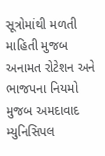સૂત્રોમાંથી મળતી માહિતી મુજબ અનામત રોટેશન અને ભાજપના નિયમો મુજબ અમદાવાદ મ્યુનિસિપલ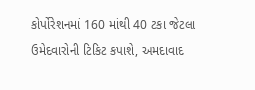કોર્પોરેશનમાં 160 માંથી 40 ટકા જેટલા ઉમેદવારોની ટિકિટ કપાશે, અમદાવાદ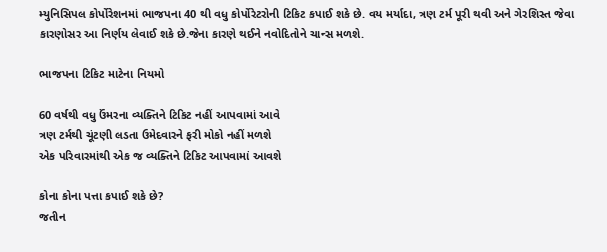મ્યુનિસિપલ કોર્પોરેશનમાં ભાજપના 40 થી વધુ કોર્પોરેટરોની ટિકિટ કપાઈ શકે છે. વય મર્યાદા, ત્રણ ટર્મ પૂરી થવી અને ગેરશિસ્ત જેવા કારણોસર આ નિર્ણય લેવાઈ શકે છે.જેના કારણે થઈને નવોદિતોને ચાન્સ મળશે.

ભાજપના ટિકિટ માટેના નિયમો

60 વર્ષથી વધુ ઉંમરના વ્યક્તિને ટિકિટ નહીં આપવામાં આવે
ત્રણ ટર્મથી ચૂંટણી લડતા ઉમેદવારને ફરી મોકો નહીં મળશે
એક પરિવારમાંથી એક જ વ્યક્તિને ટિકિટ આપવામાં આવશે

કોના કોના પત્તા કપાઈ શકે છે?
જતીન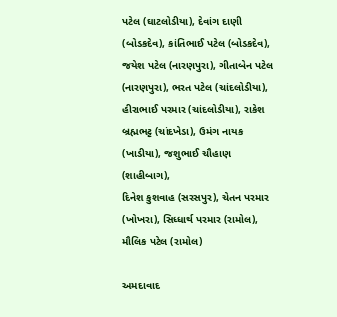પટેલ (ઘાટલોડીયા), દેવાંગ દાણી (બોડકદેવ), કાંતિભાઈ પટેલ (બોડકદેવ), જયેશ પટેલ (નારણપુરા), ગીતાબેન પટેલ (નારણપુરા), ભરત પટેલ (ચાંદલોડીયા), હીરાભાઈ પરમાર (ચાંદલોડીયા), રાકેશ બ્રહ્મભટ્ટ (ચાંદખેડા), ઉમંગ નાયક (ખાડીયા), જશુભાઈ ચૌહાણ (શાહીબાગ),
દિનેશ કુશવાહ (સરસપુર), ચેતન પરમાર (ખોખરા), સિધ્ધાર્થ પરમાર (રામોલ), મૌલિક પટેલ (રામોલ)

અમદાવાદ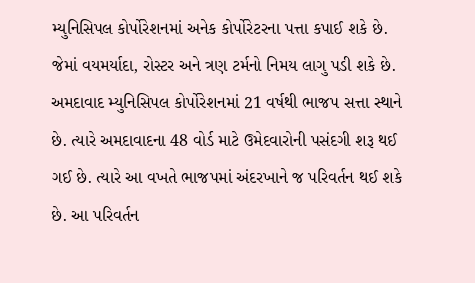મ્યુનિસિપલ કોર્પોરેશનમાં અનેક કોર્પોરેટરના પત્તા કપાઈ શકે છે. જેમાં વયમર્યાદા, રોસ્ટર અને ત્રણ ટર્મનો નિમય લાગુ પડી શકે છે. અમદાવાદ મ્યુનિસિપલ કોર્પોરેશનમાં 21 વર્ષથી ભાજપ સત્તા સ્થાને છે. ત્યારે અમદાવાદના 48 વોર્ડ માટે ઉમેદવારોની પસંદગી શરૂ થઈ ગઈ છે. ત્યારે આ વખતે ભાજપમાં અંદરખાને જ પરિવર્તન થઈ શકે છે. આ પરિવર્તન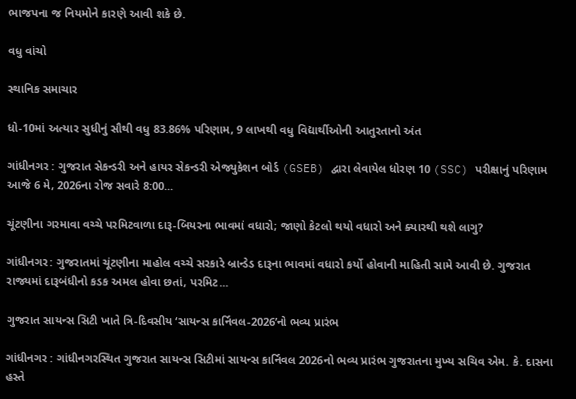ભાજપના જ નિયમોને કારણે આવી શકે છે.

વધુ વાંચો

સ્થાનિક સમાચાર

ધો-10માં અત્યાર સુધીનું સૌથી વધુ 83.86% પરિણામ, 9 લાખથી વધુ વિદ્યાર્થીઓની આતુરતાનો અંત

ગાંધીનગર : ગુજરાત સેકન્ડરી અને હાયર સેકન્ડરી એજ્યુકેશન બોર્ડ (GSEB) દ્વારા લેવાયેલ ધોરણ 10 (SSC) પરીક્ષાનું પરિણામ આજે 6 મે, 2026ના રોજ સવારે 8:00...

ચૂંટણીના ગરમાવા વચ્ચે પરમિટવાળા દારૂ-બિયરના ભાવમાં વધારો; જાણો કેટલો થયો વધારો અને ક્યારથી થશે લાગુ?

ગાંધીનગર: ગુજરાતમાં ચૂંટણીના માહોલ વચ્ચે સરકારે બ્રાન્ડેડ દારૂના ભાવમાં વધારો કર્યો હોવાની માહિતી સામે આવી છે. ગુજરાત રાજ્યમાં દારૂબંધીનો કડક અમલ હોવા છતાં, પરમિટ...

ગુજરાત સાયન્સ સિટી ખાતે ત્રિ-દિવસીય ‘સાયન્સ કાર્નિવલ-2026’નો ભવ્ય પ્રારંભ

ગાંધીનગર : ગાંધીનગરસ્થિત ગુજરાત સાયન્સ સિટીમાં સાયન્સ કાર્નિવલ 2026નો ભવ્ય પ્રારંભ ગુજરાતના મુખ્ય સચિવ એમ. કે. દાસના હસ્તે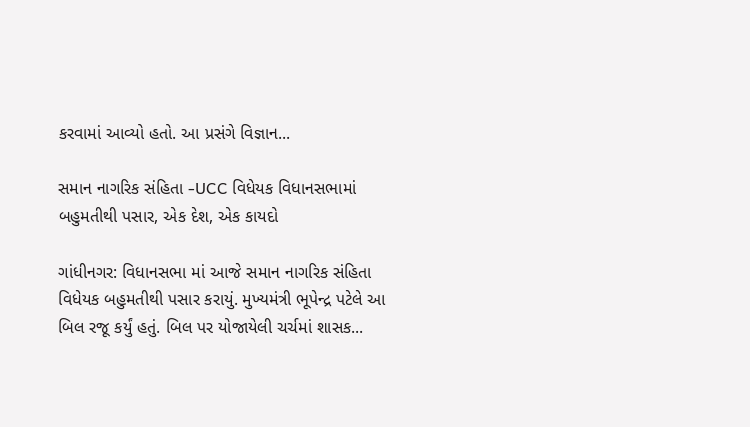કરવામાં આવ્યો હતો. આ પ્રસંગે વિજ્ઞાન...

સમાન નાગરિક સંહિતા -UCC વિધેયક વિધાનસભામાં બહુમતીથી પસાર, એક દેશ, એક કાયદો

ગાંધીનગર: વિધાનસભા માં આજે સમાન નાગરિક સંહિતા વિધેયક બહુમતીથી પસાર કરાયું. મુખ્યમંત્રી ભૂપેન્દ્ર પટેલે આ બિલ રજૂ કર્યું હતું. બિલ પર યોજાયેલી ચર્ચમાં શાસક...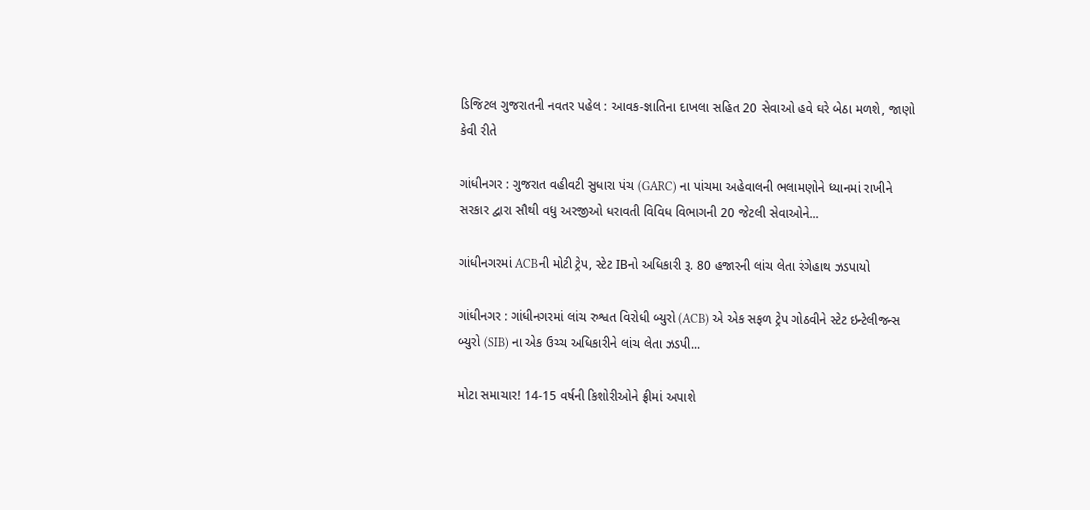ડિજિટલ ગુજરાતની નવતર પહેલ : આવક-જ્ઞાતિના દાખલા સહિત 20 સેવાઓ હવે ઘરે બેઠા મળશે, જાણો કેવી રીતે

ગાંધીનગર : ગુજરાત વહીવટી સુધારા પંચ (GARC) ના પાંચમા અહેવાલની ભલામણોને ધ્યાનમાં રાખીને સરકાર દ્વારા સૌથી વધુ અરજીઓ ધરાવતી વિવિધ વિભાગની 20 જેટલી સેવાઓને...

ગાંધીનગરમાં ACBની મોટી ટ્રેપ, સ્ટેટ IBનો અધિકારી રૂ. 80 હજારની લાંચ લેતા રંગેહાથ ઝડપાયો

ગાંધીનગર : ગાંધીનગરમાં લાંચ રુશ્વત વિરોધી બ્યુરો (ACB) એ એક સફળ ટ્રેપ ગોઠવીને સ્ટેટ ઇન્ટેલીજન્સ બ્યુરો (SIB) ના એક ઉચ્ચ અધિકારીને લાંચ લેતા ઝડપી...

મોટા સમાચાર! 14-15 વર્ષની કિશોરીઓને ફ્રીમાં અપાશે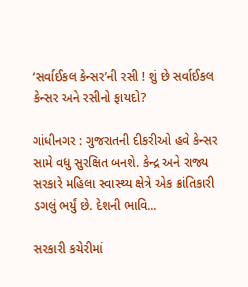‘સર્વાઈકલ કેન્સર’ની રસી ! શું છે સર્વાઈકલ કેન્સર અને રસીનો ફાયદો?

ગાંધીનગર : ગુજરાતની દીકરીઓ હવે કેન્સર સામે વધુ સુરક્ષિત બનશે. કેન્દ્ર અને રાજ્ય સરકારે મહિલા સ્વાસ્થ્ય ક્ષેત્રે એક ક્રાંતિકારી ડગલું ભર્યું છે. દેશની ભાવિ...

સરકારી કચેરીમાં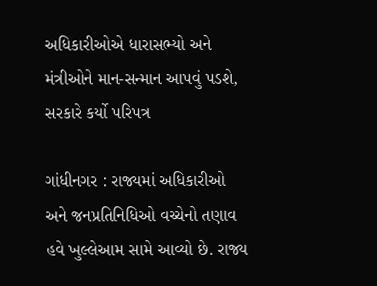અધિકારીઓએ ધારાસભ્યો અને મંત્રીઓને માન-સન્માન આપવું પડશે, સરકારે કર્યો પરિપત્ર

ગાંધીનગર : રાજ્યમાં અધિકારીઓ અને જનપ્રતિનિધિઓ વચ્ચેનો તણાવ હવે ખુલ્લેઆમ સામે આવ્યો છે. રાજ્ય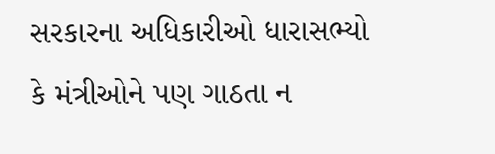સરકારના અધિકારીઓ ધારાસભ્યો કે મંત્રીઓને પણ ગાઠતા ન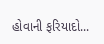હોવાની ફરિયાદો...